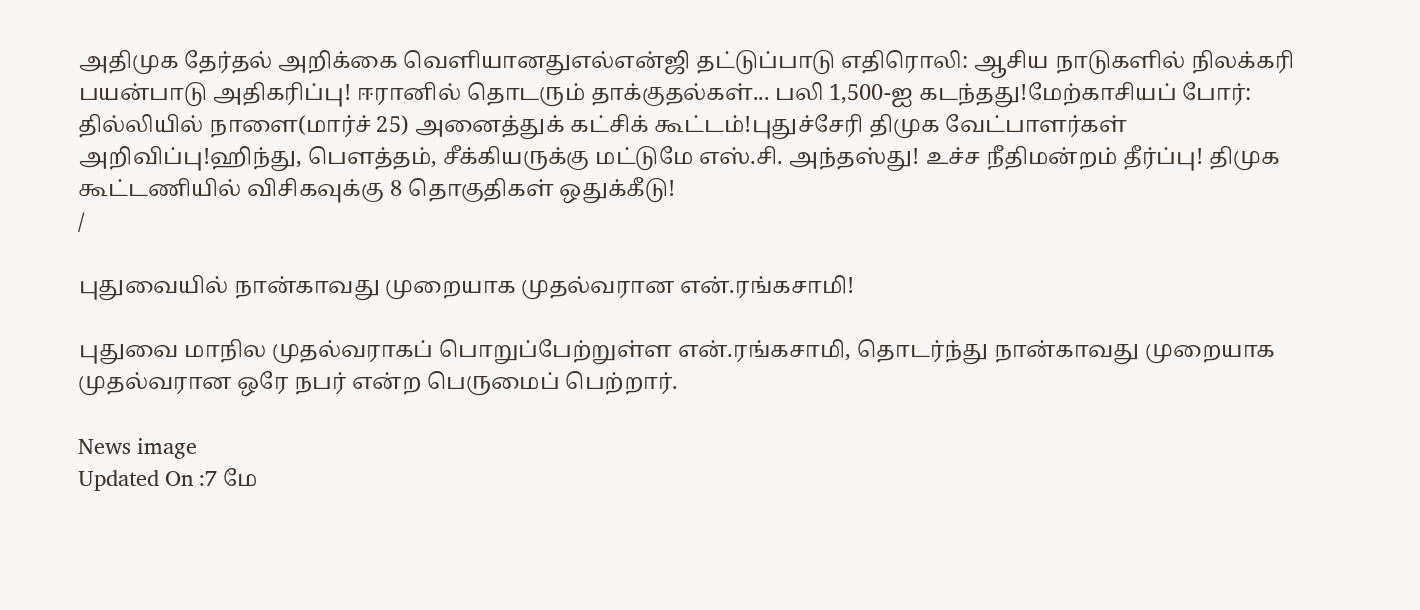அதிமுக தேர்தல் அறிக்கை வெளியானதுஎல்என்ஜி தட்டுப்பாடு எதிரொலி: ஆசிய நாடுகளில் நிலக்கரி பயன்பாடு அதிகரிப்பு! ஈரானில் தொடரும் தாக்குதல்கள்... பலி 1,500-ஐ கடந்தது!மேற்காசியப் போர்: தில்லியில் நாளை(மார்ச் 25) அனைத்துக் கட்சிக் கூட்டம்!புதுச்சேரி திமுக வேட்பாளர்கள் அறிவிப்பு!ஹிந்து, பெளத்தம், சீக்கியருக்கு மட்டுமே எஸ்.சி. அந்தஸ்து! உச்ச நீதிமன்றம் தீர்ப்பு! திமுக கூட்டணியில் விசிகவுக்கு 8 தொகுதிகள் ஒதுக்கீடு!
/

புதுவையில் நான்காவது முறையாக முதல்வரான என்.ரங்கசாமி!

புதுவை மாநில முதல்வராகப் பொறுப்பேற்றுள்ள என்.ரங்கசாமி, தொடர்ந்து நான்காவது முறையாக முதல்வரான ஒரே நபர் என்ற பெருமைப் பெற்றார்.

News image
Updated On :7 மே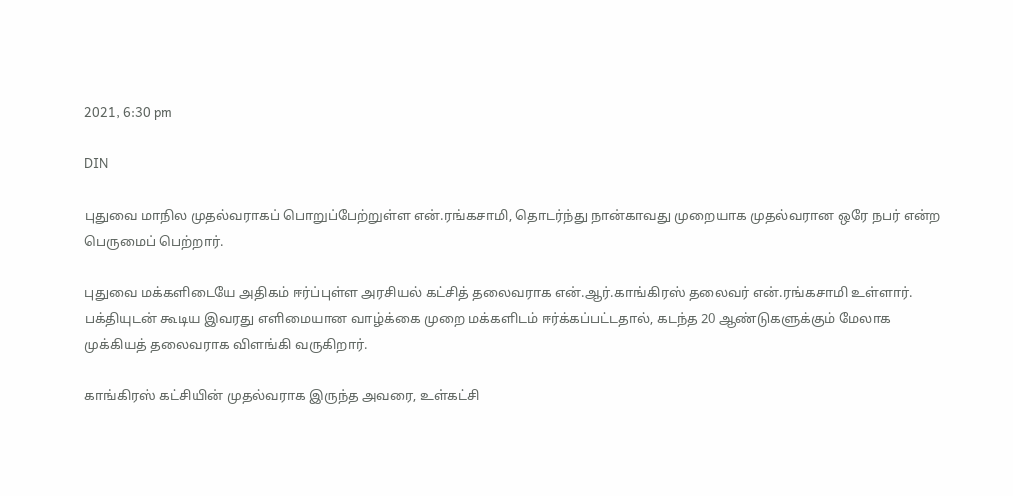2021, 6:30 pm

DIN

புதுவை மாநில முதல்வராகப் பொறுப்பேற்றுள்ள என்.ரங்கசாமி, தொடர்ந்து நான்காவது முறையாக முதல்வரான ஒரே நபர் என்ற பெருமைப் பெற்றார்.

புதுவை மக்களிடையே அதிகம் ஈர்ப்புள்ள அரசியல் கட்சித் தலைவராக என்.ஆர்.காங்கிரஸ் தலைவர் என்.ரங்கசாமி உள்ளார். பக்தியுடன் கூடிய இவரது எளிமையான வாழ்க்கை முறை மக்களிடம் ஈர்க்கப்பட்டதால், கடந்த 20 ஆண்டுகளுக்கும் மேலாக முக்கியத் தலைவராக விளங்கி வருகிறார்.

காங்கிரஸ் கட்சியின் முதல்வராக இருந்த அவரை, உள்கட்சி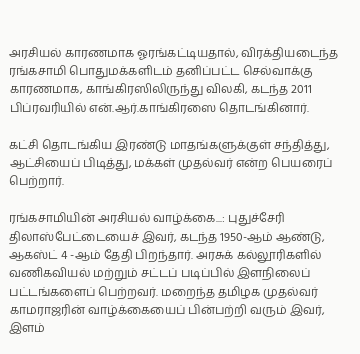அரசியல் காரணமாக ஓரங்கட்டியதால், விரக்தியடைந்த ரங்கசாமி பொதுமக்களிடம் தனிப்பட்ட செல்வாக்கு காரணமாக, காங்கிரஸிலிருந்து விலகி, கடந்த 2011 பிப்ரவரியில் என்.ஆர்.காங்கிரஸை தொடங்கினார்.

கட்சி தொடங்கிய இரண்டு மாதங்களுக்குள் சந்தித்து, ஆட்சியைப் பிடித்து, மக்கள் முதல்வர் என்ற பெயரைப் பெற்றார்.

ரங்கசாமியின் அரசியல் வாழ்க்கை...: புதுச்சேரி திலாஸ்பேட்டையைச் இவர், கடந்த 1950-ஆம் ஆண்டு, ஆகஸ்ட் 4 -ஆம் தேதி பிறந்தார். அரசுக் கல்லூரிகளில் வணிகவியல் மற்றும் சட்டப் படிப்பில் இளநிலைப் பட்டங்களைப் பெற்றவர். மறைந்த தமிழக முதல்வர் காமராஜரின் வாழ்க்கையைப் பின்பற்றி வரும் இவர், இளம்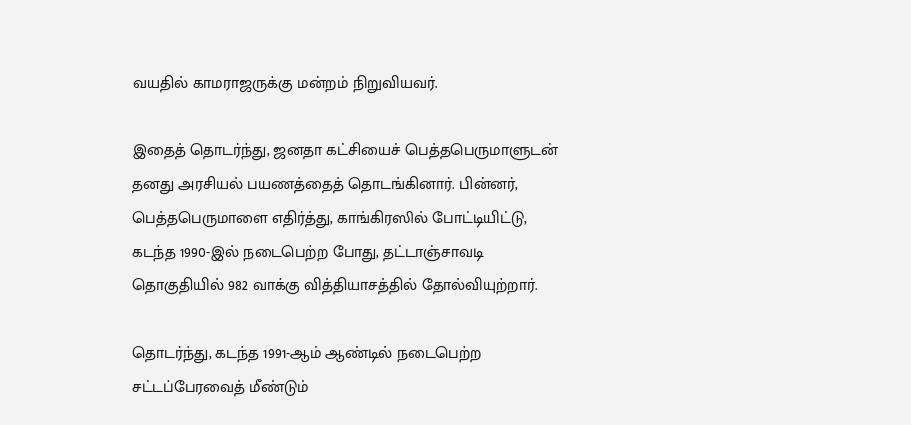வயதில் காமராஜருக்கு மன்றம் நிறுவியவர்.

இதைத் தொடர்ந்து, ஜனதா கட்சியைச் பெத்தபெருமாளுடன் தனது அரசியல் பயணத்தைத் தொடங்கினார். பின்னர், பெத்தபெருமாளை எதிர்த்து, காங்கிரஸில் போட்டியிட்டு, கடந்த 1990-இல் நடைபெற்ற போது, தட்டாஞ்சாவடி தொகுதியில் 982 வாக்கு வித்தியாசத்தில் தோல்வியுற்றார்.

தொடர்ந்து, கடந்த 1991-ஆம் ஆண்டில் நடைபெற்ற சட்டப்பேரவைத் மீண்டும்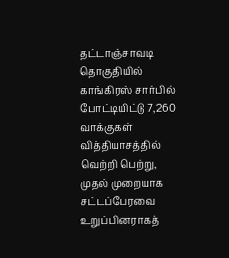தட்டாஞ்சாவடி தொகுதியில் காங்கிரஸ் சார்பில் போட்டியிட்டு 7,260 வாக்குகள் வித்தியாசத்தில் வெற்றி பெற்று, முதல் முறையாக சட்டப்பேரவை உறுப்பினராகத்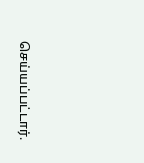செய்யப்பட்டார்.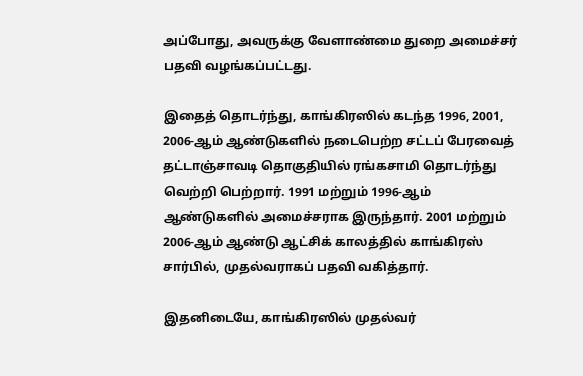அப்போது, அவருக்கு வேளாண்மை துறை அமைச்சர் பதவி வழங்கப்பட்டது.

இதைத் தொடர்ந்து, காங்கிரஸில் கடந்த 1996, 2001, 2006-ஆம் ஆண்டுகளில் நடைபெற்ற சட்டப் பேரவைத் தட்டாஞ்சாவடி தொகுதியில் ரங்கசாமி தொடர்ந்து வெற்றி பெற்றார். 1991 மற்றும் 1996-ஆம் ஆண்டுகளில் அமைச்சராக இருந்தார். 2001 மற்றும் 2006-ஆம் ஆண்டு ஆட்சிக் காலத்தில் காங்கிரஸ் சார்பில், முதல்வராகப் பதவி வகித்தார்.

இதனிடையே, காங்கிரஸில் முதல்வர்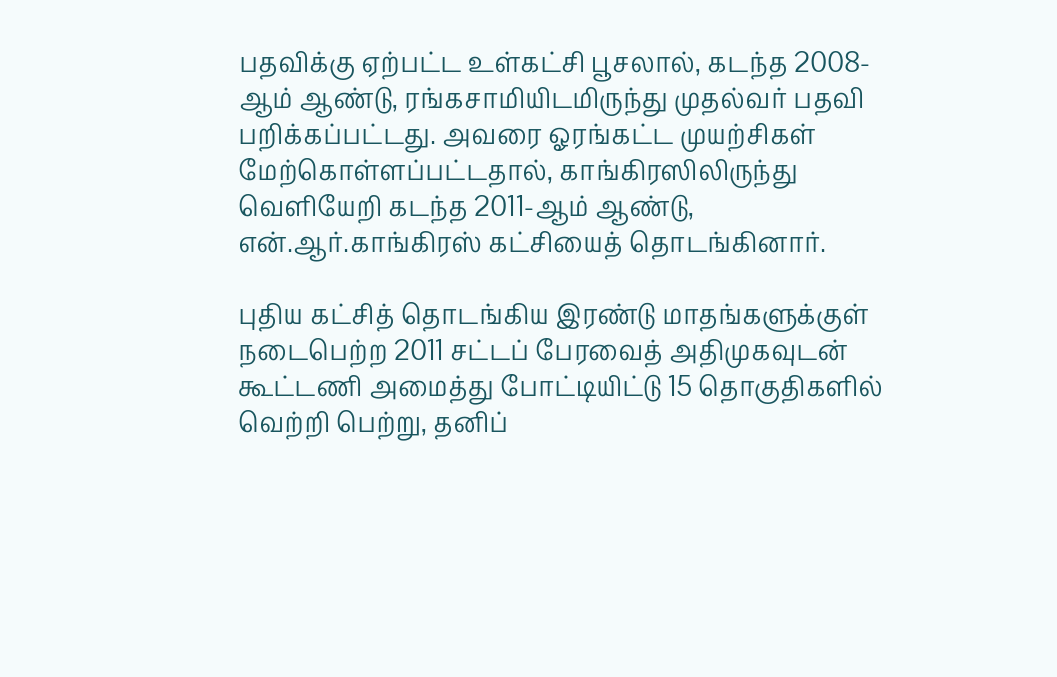பதவிக்கு ஏற்பட்ட உள்கட்சி பூசலால், கடந்த 2008-ஆம் ஆண்டு, ரங்கசாமியிடமிருந்து முதல்வர் பதவி பறிக்கப்பட்டது. அவரை ஓரங்கட்ட முயற்சிகள் மேற்கொள்ளப்பட்டதால், காங்கிரஸிலிருந்து வெளியேறி கடந்த 2011-ஆம் ஆண்டு, என்.ஆர்.காங்கிரஸ் கட்சியைத் தொடங்கினார்.

புதிய கட்சித் தொடங்கிய இரண்டு மாதங்களுக்குள் நடைபெற்ற 2011 சட்டப் பேரவைத் அதிமுகவுடன் கூட்டணி அமைத்து போட்டியிட்டு 15 தொகுதிகளில் வெற்றி பெற்று, தனிப்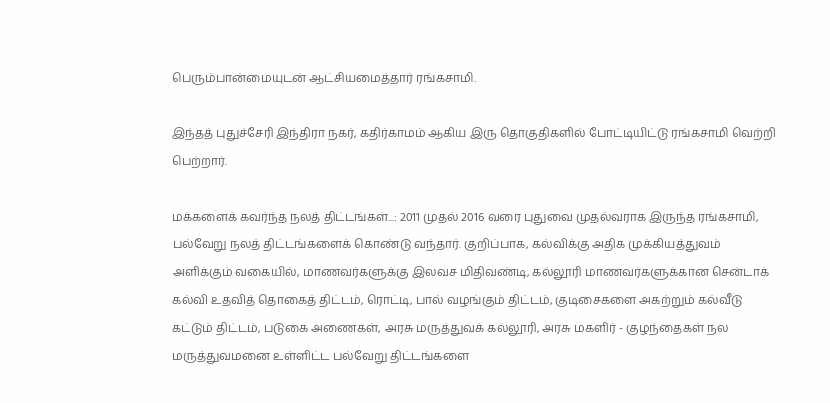பெரும்பான்மையுடன் ஆட்சியமைத்தார் ரங்கசாமி.

இந்தத் புதுச்சேரி இந்திரா நகர், கதிர்காமம் ஆகிய இரு தொகுதிகளில் போட்டியிட்டு ரங்கசாமி வெற்றி பெற்றார்.

மக்களைக் கவர்ந்த நலத் திட்டங்கள்...: 2011 முதல் 2016 வரை புதுவை முதல்வராக இருந்த ரங்கசாமி, பல்வேறு நலத் திட்டங்களைக் கொண்டு வந்தார். குறிப்பாக, கல்விக்கு அதிக முக்கியத்துவம் அளிக்கும் வகையில், மாணவர்களுக்கு இலவச மிதிவண்டி, கல்லூரி மாணவர்களுக்கான சென்டாக் கல்வி உதவித் தொகைத் திட்டம், ரொட்டி, பால் வழங்கும் திட்டம், குடிசைகளை அகற்றும் கல்வீடு கட்டும் திட்டம், படுகை அணைகள், அரசு மருத்துவக் கல்லூரி, அரசு மகளிர் - குழந்தைகள் நல மருத்துவமனை உள்ளிட்ட பல்வேறு திட்டங்களை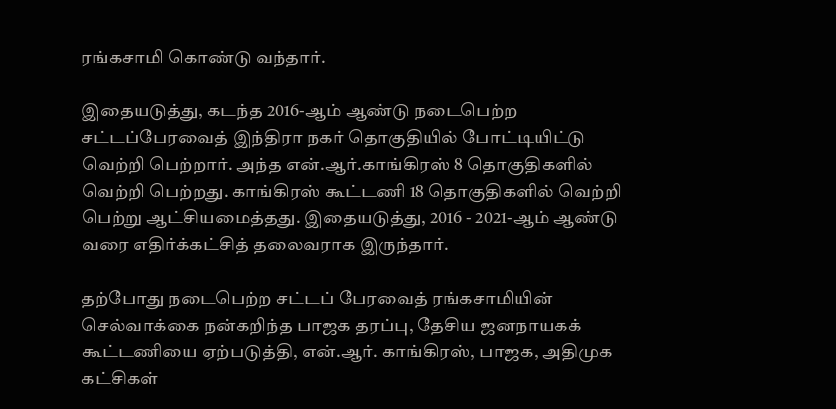ரங்கசாமி கொண்டு வந்தார்.

இதையடுத்து, கடந்த 2016-ஆம் ஆண்டு நடைபெற்ற சட்டப்பேரவைத் இந்திரா நகர் தொகுதியில் போட்டியிட்டு வெற்றி பெற்றார். அந்த என்.ஆர்.காங்கிரஸ் 8 தொகுதிகளில் வெற்றி பெற்றது. காங்கிரஸ் கூட்டணி 18 தொகுதிகளில் வெற்றி பெற்று ஆட்சியமைத்தது. இதையடுத்து, 2016 - 2021-ஆம் ஆண்டு வரை எதிர்க்கட்சித் தலைவராக இருந்தார்.

தற்போது நடைபெற்ற சட்டப் பேரவைத் ரங்கசாமியின் செல்வாக்கை நன்கறிந்த பாஜக தரப்பு, தேசிய ஜனநாயகக் கூட்டணியை ஏற்படுத்தி, என்.ஆர். காங்கிரஸ், பாஜக, அதிமுக கட்சிகள்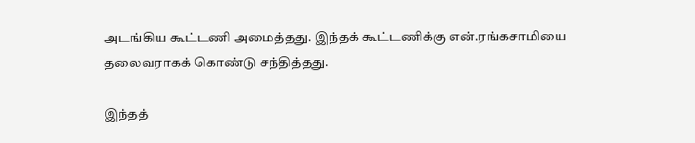அடங்கிய கூட்டணி அமைத்தது. இந்தக் கூட்டணிக்கு என்.ரங்கசாமியை தலைவராகக் கொண்டு சந்தித்தது.

இந்தத்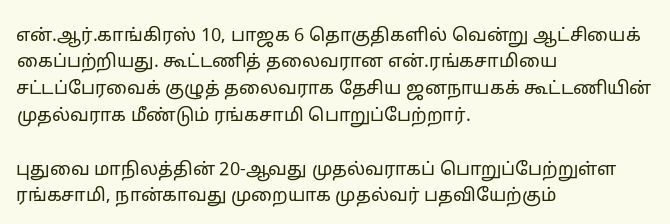என்.ஆர்.காங்கிரஸ் 10, பாஜக 6 தொகுதிகளில் வென்று ஆட்சியைக் கைப்பற்றியது. கூட்டணித் தலைவரான என்.ரங்கசாமியை சட்டப்பேரவைக் குழுத் தலைவராக தேசிய ஜனநாயகக் கூட்டணியின் முதல்வராக மீண்டும் ரங்கசாமி பொறுப்பேற்றார்.

புதுவை மாநிலத்தின் 20-ஆவது முதல்வராகப் பொறுப்பேற்றுள்ள ரங்கசாமி, நான்காவது முறையாக முதல்வர் பதவியேற்கும்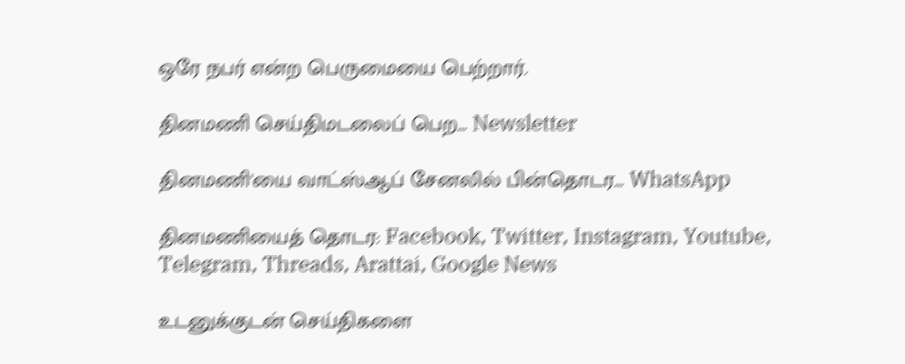ஒரே நபர் என்ற பெருமையை பெற்றார்.

தினமணி செய்திமடலைப் பெற... Newsletter

தினமணி'யை வாட்ஸ்ஆப் சேனலில் பின்தொடர... WhatsApp

தினமணியைத் தொடர: Facebook, Twitter, Instagram, Youtube, Telegram, Threads, Arattai, Google News

உடனுக்குடன் செய்திகளை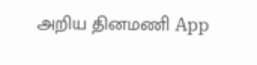அறிய தினமணி App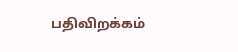பதிவிறக்கம்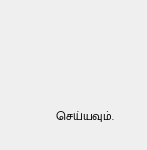செய்யவும்.